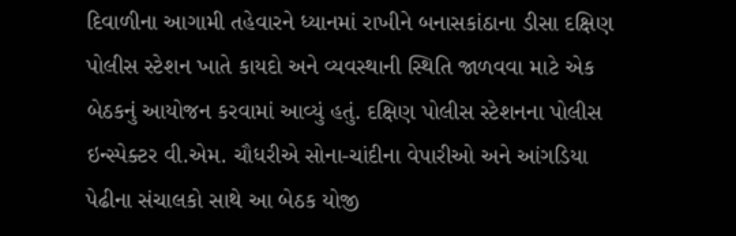દિવાળીના આગામી તહેવારને ધ્યાનમાં રાખીને બનાસકાંઠાના ડીસા દક્ષિણ પોલીસ સ્ટેશન ખાતે કાયદો અને વ્યવસ્થાની સ્થિતિ જાળવવા માટે એક બેઠકનું આયોજન કરવામાં આવ્યું હતું. દક્ષિણ પોલીસ સ્ટેશનના પોલીસ ઇન્સ્પેક્ટર વી.એમ. ચૌધરીએ સોના-ચાંદીના વેપારીઓ અને આંગડિયા પેઢીના સંચાલકો સાથે આ બેઠક યોજી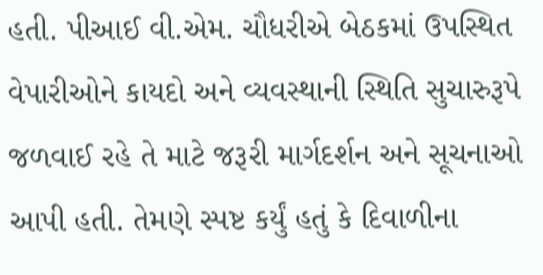હતી. પીઆઈ વી.એમ. ચૌધરીએ બેઠકમાં ઉપસ્થિત વેપારીઓને કાયદો અને વ્યવસ્થાની સ્થિતિ સુચારુરૂપે જળવાઈ રહે તે માટે જરૂરી માર્ગદર્શન અને સૂચનાઓ આપી હતી. તેમણે સ્પષ્ટ કર્યું હતું કે દિવાળીના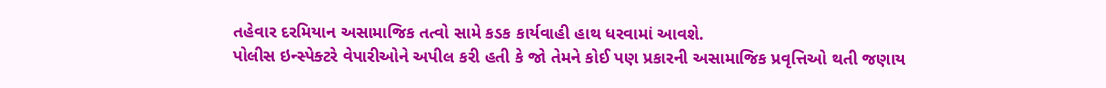તહેવાર દરમિયાન અસામાજિક તત્વો સામે કડક કાર્યવાહી હાથ ધરવામાં આવશે.
પોલીસ ઇન્સ્પેક્ટરે વેપારીઓને અપીલ કરી હતી કે જો તેમને કોઈ પણ પ્રકારની અસામાજિક પ્રવૃત્તિઓ થતી જણાય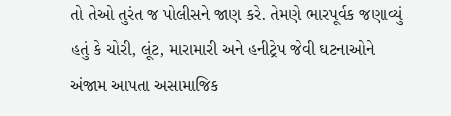તો તેઓ તુરંત જ પોલીસને જાણ કરે. તેમણે ભારપૂર્વક જણાવ્યું હતું કે ચોરી, લૂંટ, મારામારી અને હનીટ્રેપ જેવી ઘટનાઓને અંજામ આપતા અસામાજિક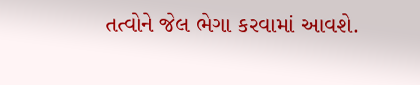તત્વોને જેલ ભેગા કરવામાં આવશે.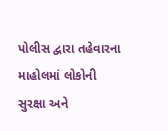પોલીસ દ્વારા તહેવારના માહોલમાં લોકોની સુરક્ષા અને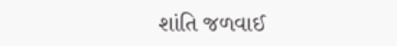શાંતિ જળવાઈ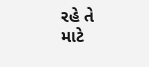રહે તે માટે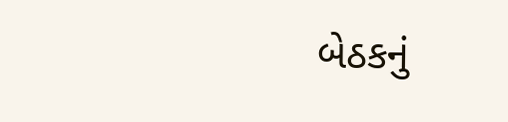બેઠકનું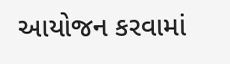આયોજન કરવામાં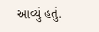આવ્યું હતું.